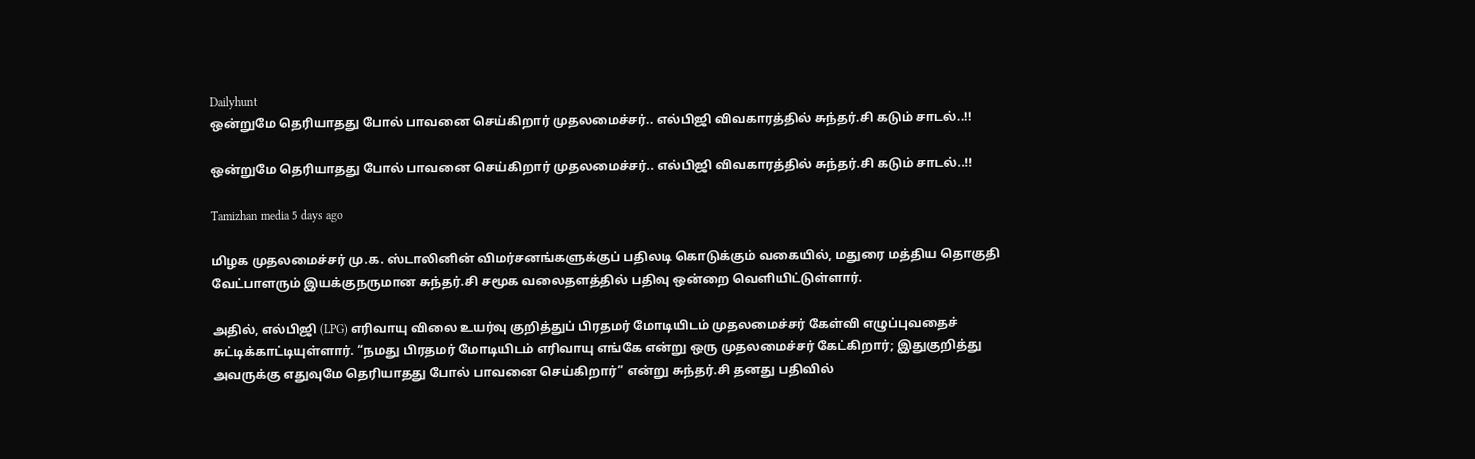Dailyhunt
ஒன்றுமே தெரியாதது போல் பாவனை செய்கிறார் முதலமைச்சர்.. எல்பிஜி விவகாரத்தில் சுந்தர்.சி கடும் சாடல்..!!

ஒன்றுமே தெரியாதது போல் பாவனை செய்கிறார் முதலமைச்சர்.. எல்பிஜி விவகாரத்தில் சுந்தர்.சி கடும் சாடல்..!!

Tamizhan media 5 days ago

மிழக முதலமைச்சர் மு.க. ஸ்டாலினின் விமர்சனங்களுக்குப் பதிலடி கொடுக்கும் வகையில், மதுரை மத்திய தொகுதி வேட்பாளரும் இயக்குநருமான சுந்தர்.சி சமூக வலைதளத்தில் பதிவு ஒன்றை வெளியிட்டுள்ளார்.

அதில், எல்பிஜி (LPG) எரிவாயு விலை உயர்வு குறித்துப் பிரதமர் மோடியிடம் முதலமைச்சர் கேள்வி எழுப்புவதைச் சுட்டிக்காட்டியுள்ளார். “நமது பிரதமர் மோடியிடம் எரிவாயு எங்கே என்று ஒரு முதலமைச்சர் கேட்கிறார்; இதுகுறித்து அவருக்கு எதுவுமே தெரியாதது போல் பாவனை செய்கிறார்” என்று சுந்தர்.சி தனது பதிவில்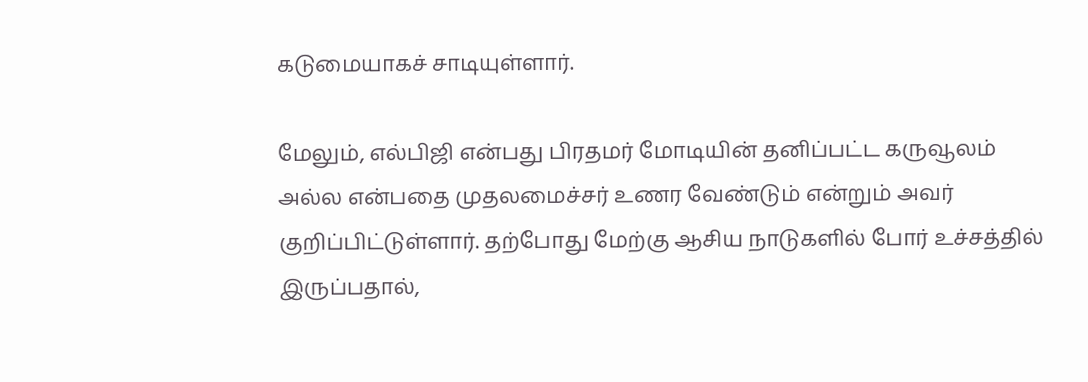கடுமையாகச் சாடியுள்ளார்.

மேலும், எல்பிஜி என்பது பிரதமர் மோடியின் தனிப்பட்ட கருவூலம் அல்ல என்பதை முதலமைச்சர் உணர வேண்டும் என்றும் அவர் குறிப்பிட்டுள்ளார். தற்போது மேற்கு ஆசிய நாடுகளில் போர் உச்சத்தில் இருப்பதால்,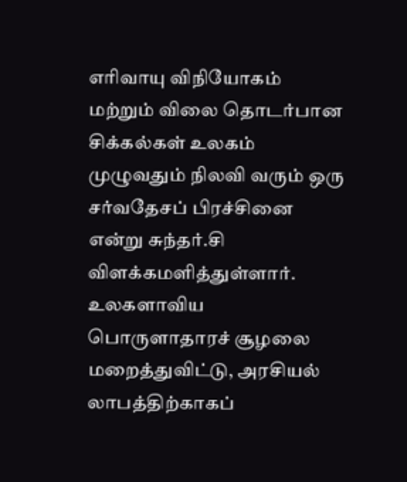எரிவாயு விநியோகம் மற்றும் விலை தொடர்பான சிக்கல்கள் உலகம் முழுவதும் நிலவி வரும் ஒரு சர்வதேசப் பிரச்சினை என்று சுந்தர்.சி விளக்கமளித்துள்ளார். உலகளாவிய பொருளாதாரச் சூழலை மறைத்துவிட்டு, அரசியல் லாபத்திற்காகப்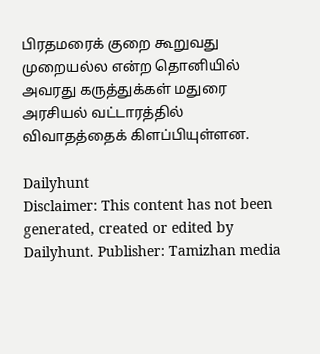பிரதமரைக் குறை கூறுவது முறையல்ல என்ற தொனியில் அவரது கருத்துக்கள் மதுரை அரசியல் வட்டாரத்தில் விவாதத்தைக் கிளப்பியுள்ளன.

Dailyhunt
Disclaimer: This content has not been generated, created or edited by Dailyhunt. Publisher: Tamizhan media